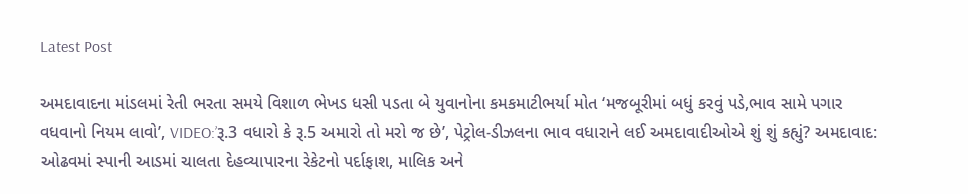Latest Post

અમદાવાદના માંડલમાં રેતી ભરતા સમયે વિશાળ ભેખડ ધસી પડતા બે યુવાનોના કમકમાટીભર્યા મોત ‘મજબૂરીમાં બધું કરવું પડે,ભાવ સામે પગાર વધવાનો નિયમ લાવો’, VIDEO:’રૂ.3 વધારો કે રૂ.5 અમારો તો મરો જ છે’, પેટ્રોલ-ડીઝલના ભાવ વધારાને લઈ અમદાવાદીઓએ શું શું કહ્યું? અમદાવાદ: ઓઢવમાં સ્પાની આડમાં ચાલતા દેહવ્યાપારના રેકેટનો પર્દાફાશ, માલિક અને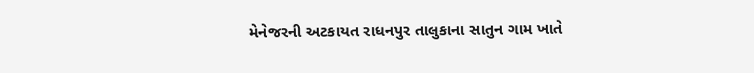મેનેજરની અટકાયત રાધનપુર તાલુકાના સાતુન ગામ ખાતે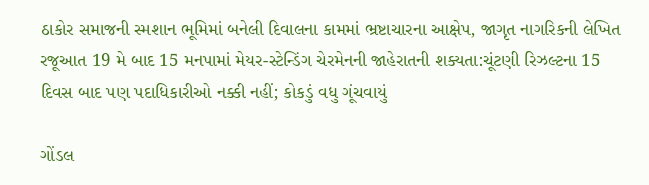ઠાકોર સમાજની સ્મશાન ભૂમિમાં બનેલી દિવાલના કામમાં ભ્રષ્ટાચારના આક્ષેપ, જાગૃત નાગરિકની લેખિત રજૂઆત 19 મે બાદ 15 મનપામાં મેયર-સ્ટેન્ડિંગ ચેરમેનની જાહેરાતની શક્યતા:ચૂંટણી રિઝલ્ટના 15 દિવસ બાદ પણ પદાધિકારીઓ નક્કી નહીં; કોકડું વધુ ગૂંચવાયું

ગોંડલ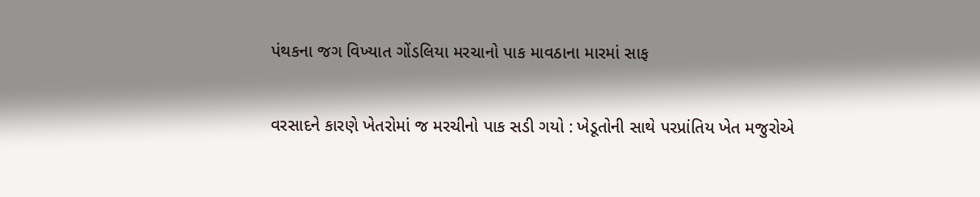પંથકના જગ વિખ્યાત ગોંડલિયા મરચાનો પાક માવઠાના મારમાં સાફ

વરસાદને કારણે ખેતરોમાં જ મરચીનો પાક સડી ગયો : ખેડૂતોની સાથે પરપ્રાંતિય ખેત મજુરોએ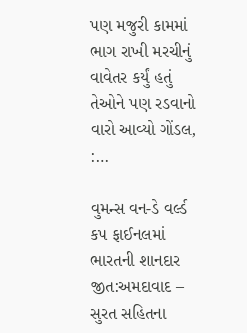પણ મજુરી કામમાં ભાગ રાખી મરચીનું વાવેતર કર્યું હતું તેઓને પણ રડવાનો વારો આવ્યો ગોંડલ, :…

વુમન્સ વન-ડે વર્લ્ડ કપ ફાઈનલમાં ભારતની શાનદાર જીત:અમદાવાદ – સુરત સહિતના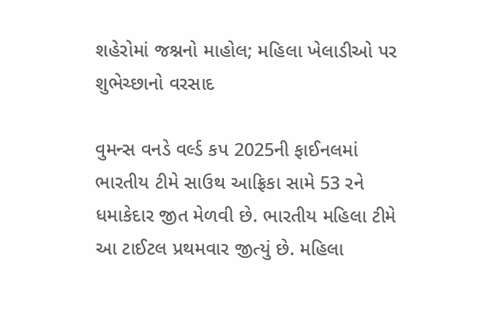શહેરોમાં જશ્નનો માહોલ; મહિલા ખેલાડીઓ પર શુભેચ્છાનો વરસાદ

વુમન્સ વનડે વર્લ્ડ કપ 2025ની ફાઈનલમાં ભારતીય ટીમે સાઉથ આફ્રિકા સામે 53 રને ધમાકેદાર જીત મેળવી છે. ભારતીય મહિલા ટીમે આ ટાઈટલ પ્રથમવાર જીત્યું છે. મહિલા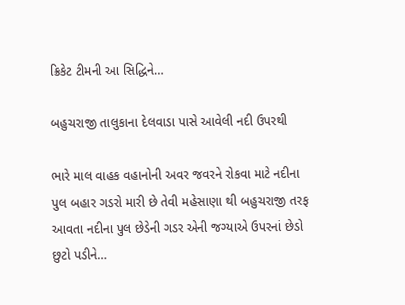ક્રિકેટ ટીમની આ સિદ્ધિને…

બહુચરાજી તાલુકાના દેલવાડા પાસે આવેલી નદી ઉપરથી

ભારે માલ વાહક વહાનોની અવર જવરને રોકવા માટે નદીના પુલ બહાર ગડરો મારી છે તેવી મહેસાણા થી બહુચરાજી તરફ આવતા નદીના પુલ છેડેની ગડર એની જગ્યાએ ઉપરનાં છેડો છુટો પડીને…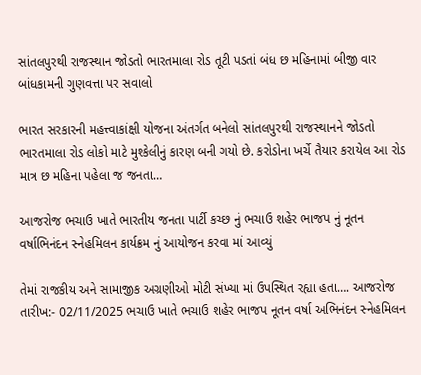સાંતલપુરથી રાજસ્થાન જોડતો ભારતમાલા રોડ તૂટી પડતાં બંધ છ મહિનામાં બીજી વાર બાંધકામની ગુણવત્તા પર સવાલો

ભારત સરકારની મહત્ત્વાકાંક્ષી યોજના અંતર્ગત બનેલો સાંતલપુરથી રાજસ્થાનને જોડતો ભારતમાલા રોડ લોકો માટે મુશ્કેલીનું કારણ બની ગયો છે. કરોડોના ખર્ચે તૈયાર કરાયેલ આ રોડ માત્ર છ મહિના પહેલા જ જનતા…

આજરોજ ભચાઉ ખાતે ભારતીય જનતા પાર્ટી કચ્છ નું ભચાઉ શહેર ભાજપ નું નૂતન વર્ષાભિનંદન સ્નેહમિલન કાર્યક્રમ નું આયોજન કરવા માં આવ્યું

તેમાં રાજકીય અને સામાજીક અગ્રણીઓ મોટી સંખ્યા માં ઉપસ્થિત રહ્યા હતા…. આજરોજ તારીખ:- 02/11/2025 ભચાઉ ખાતે ભચાઉ શહેર ભાજપ નૂતન વર્ષા અભિનંદન સ્નેહમિલન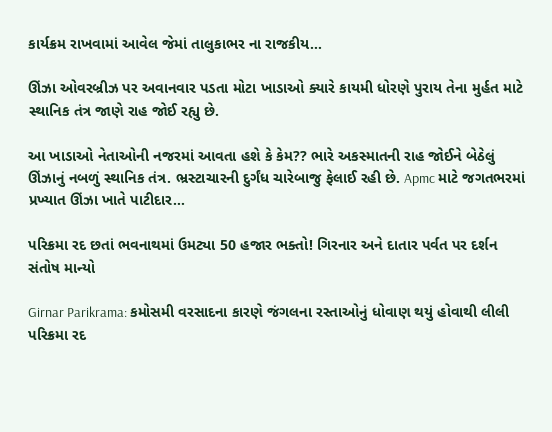કાર્યક્રમ રાખવામાં આવેલ જેમાં તાલુકાભર ના રાજકીય…

ઊંઝા ઓવરબ્રીઝ પર અવાનવાર પડતા મોટા ખાડાઓ ક્યારે કાયમી ધોરણે પુરાય તેના મુર્હત માટે સ્થાનિક તંત્ર જાણે રાહ જોઈ રહ્યુ છે.

આ ખાડાઓ નેતાઓની નજરમાં આવતા હશે કે કેમ?? ભારે અકસ્માતની રાહ જોઈને બેઠેલું ઊંઝાનું નબળું સ્થાનિક તંત્ર. ભ્રસ્ટાચારની દુર્ગંધ ચારેબાજુ ફેલાઈ રહી છે. Apmc માટે જગતભરમાં પ્રખ્યાત ઊંઝા ખાતે પાટીદાર…

પરિક્રમા રદ છતાં ભવનાથમાં ઉમટ્યા 50 હજાર ભક્તો! ગિરનાર અને દાતાર પર્વત પર દર્શન સંતોષ માન્યો

Girnar Parikrama: કમોસમી વરસાદના કારણે જંગલના રસ્તાઓનું ધોવાણ થયું હોવાથી લીલી પરિક્રમા રદ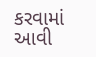કરવામાં આવી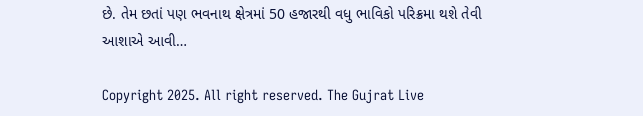છે. તેમ છતાં પણ ભવનાથ ક્ષેત્રમાં 50 હજારથી વધુ ભાવિકો પરિક્રમા થશે તેવી આશાએ આવી…

Copyright 2025. All right reserved. The Gujrat Live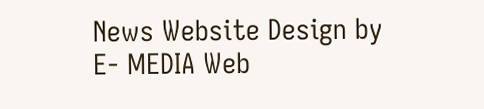News Website Design by E- MEDIA Web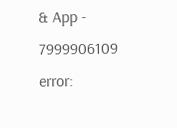& App - 7999906109
error: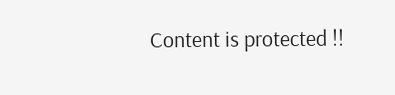Content is protected !!